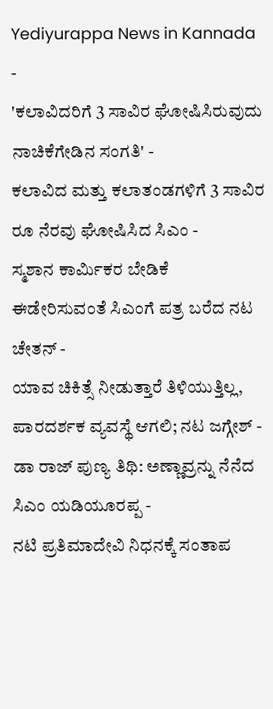Yediyurappa News in Kannada
-
'ಕಲಾವಿದರಿಗೆ 3 ಸಾವಿರ ಘೋಷಿಸಿರುವುದು ನಾಚಿಕೆಗೇಡಿನ ಸಂಗತಿ' -
ಕಲಾವಿದ ಮತ್ತು ಕಲಾತಂಡಗಳಿಗೆ 3 ಸಾವಿರ ರೂ ನೆರವು ಘೋಷಿಸಿದ ಸಿಎಂ -
ಸ್ಮಶಾನ ಕಾರ್ಮಿಕರ ಬೇಡಿಕೆ ಈಡೇರಿಸುವಂತೆ ಸಿಎಂಗೆ ಪತ್ರ ಬರೆದ ನಟ ಚೇತನ್ -
ಯಾವ ಚಿಕಿತ್ಸೆ ನೀಡುತ್ತಾರೆ ತಿಳಿಯುತ್ತಿಲ್ಲ, ಪಾರದರ್ಶಕ ವ್ಯವಸ್ಥೆ ಆಗಲಿ; ನಟ ಜಗ್ಗೇಶ್ -
ಡಾ ರಾಜ್ ಪುಣ್ಯ ತಿಥಿ: ಅಣ್ಣಾವ್ರನ್ನು ನೆನೆದ ಸಿಎಂ ಯಡಿಯೂರಪ್ಪ -
ನಟಿ ಪ್ರತಿಮಾದೇವಿ ನಿಧನಕ್ಕೆ ಸಂತಾಪ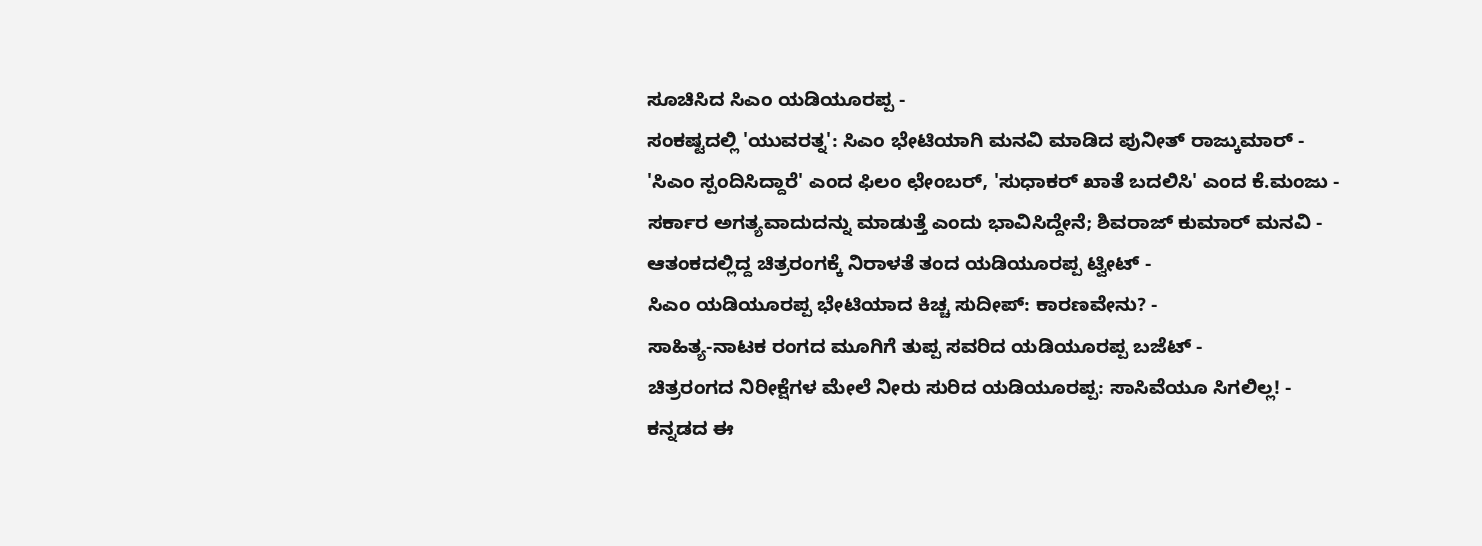ಸೂಚಿಸಿದ ಸಿಎಂ ಯಡಿಯೂರಪ್ಪ -
ಸಂಕಷ್ಟದಲ್ಲಿ 'ಯುವರತ್ನ': ಸಿಎಂ ಭೇಟಿಯಾಗಿ ಮನವಿ ಮಾಡಿದ ಪುನೀತ್ ರಾಜ್ಕುಮಾರ್ -
'ಸಿಎಂ ಸ್ಪಂದಿಸಿದ್ದಾರೆ' ಎಂದ ಫಿಲಂ ಛೇಂಬರ್, 'ಸುಧಾಕರ್ ಖಾತೆ ಬದಲಿಸಿ' ಎಂದ ಕೆ.ಮಂಜು -
ಸರ್ಕಾರ ಅಗತ್ಯವಾದುದನ್ನು ಮಾಡುತ್ತೆ ಎಂದು ಭಾವಿಸಿದ್ದೇನೆ; ಶಿವರಾಜ್ ಕುಮಾರ್ ಮನವಿ -
ಆತಂಕದಲ್ಲಿದ್ದ ಚಿತ್ರರಂಗಕ್ಕೆ ನಿರಾಳತೆ ತಂದ ಯಡಿಯೂರಪ್ಪ ಟ್ವೀಟ್ -
ಸಿಎಂ ಯಡಿಯೂರಪ್ಪ ಭೇಟಿಯಾದ ಕಿಚ್ಚ ಸುದೀಪ್: ಕಾರಣವೇನು? -
ಸಾಹಿತ್ಯ-ನಾಟಕ ರಂಗದ ಮೂಗಿಗೆ ತುಪ್ಪ ಸವರಿದ ಯಡಿಯೂರಪ್ಪ ಬಜೆಟ್ -
ಚಿತ್ರರಂಗದ ನಿರೀಕ್ಷೆಗಳ ಮೇಲೆ ನೀರು ಸುರಿದ ಯಡಿಯೂರಪ್ಪ: ಸಾಸಿವೆಯೂ ಸಿಗಲಿಲ್ಲ! -
ಕನ್ನಡದ ಈ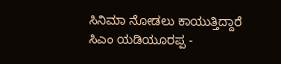ಸಿನಿಮಾ ನೋಡಲು ಕಾಯುತ್ತಿದ್ದಾರೆ ಸಿಎಂ ಯಡಿಯೂರಪ್ಪ -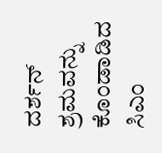ದರ್ಶನ್ ಶ್ರಮವನ್ನು ಕೊಂಡಾಡಿದ ಸಿಎಂ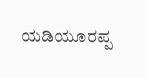ಯಡಿಯೂರಪ್ಪ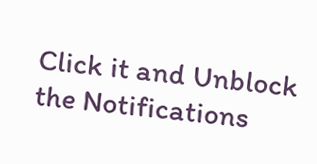Click it and Unblock the Notifications